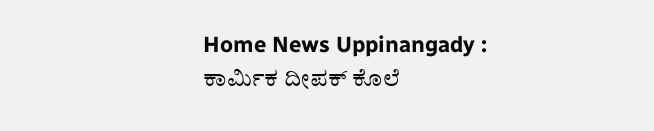Home News Uppinangady : ಕಾರ್ಮಿಕ ದೀಪಕ್ ಕೊಲೆ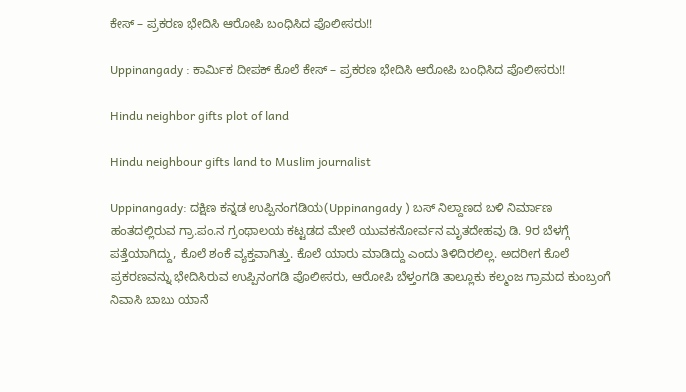ಕೇಸ್ – ಪ್ರಕರಣ ಭೇದಿಸಿ ಆರೋಪಿ ಬಂಧಿಸಿದ ಪೊಲೀಸರು!!

Uppinangady : ಕಾರ್ಮಿಕ ದೀಪಕ್ ಕೊಲೆ ಕೇಸ್ – ಪ್ರಕರಣ ಭೇದಿಸಿ ಆರೋಪಿ ಬಂಧಿಸಿದ ಪೊಲೀಸರು!!

Hindu neighbor gifts plot of land

Hindu neighbour gifts land to Muslim journalist

Uppinangady: ದಕ್ಷಿಣ ಕನ್ನಡ ಉಪ್ಪಿನಂಗಡಿಯ(Uppinangady ) ಬಸ್ ನಿಲ್ದಾಣದ ಬಳಿ ನಿರ್ಮಾಣ ಹಂತದಲ್ಲಿರುವ ಗ್ರಾ.ಪಂ.ನ ಗ್ರಂಥಾಲಯ ಕಟ್ಟಡದ ಮೇಲೆ ಯುವಕನೋರ್ವನ ಮೃತದೇಹವು ಡಿ. 9ರ ಬೆಳಗ್ಗೆ ಪತ್ತೆಯಾಗಿದ್ದು, ಕೊಲೆ ಶಂಕೆ ವ್ಯಕ್ತವಾಗಿತ್ತು. ಕೊಲೆ ಯಾರು ಮಾಡಿದ್ದು ಎಂದು ತಿಳಿದಿರಲಿಲ್ಲ. ಅದರೀಗ ಕೊಲೆ ಪ್ರಕರಣವನ್ನು ಭೇದಿಸಿರುವ ಉಪ್ಪಿನಂಗಡಿ ಪೊಲೀಸರು, ಆರೋಪಿ ಬೆಳ್ತಂಗಡಿ ತಾಲ್ಲೂಕು ಕಲ್ಮಂಜ ಗ್ರಾಮದ ಕುಂಬ್ರಂಗೆ ನಿವಾಸಿ ಬಾಬು ಯಾನೆ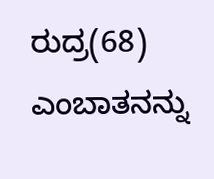ರುದ್ರ(68) ಎಂಬಾತನನ್ನು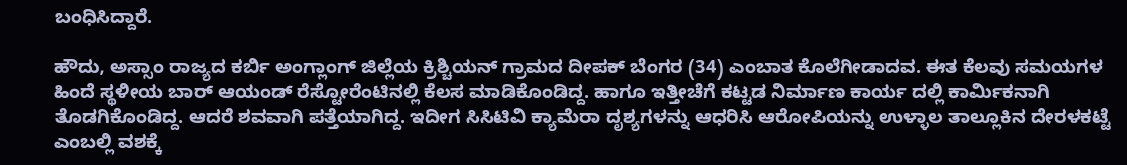ಬಂಧಿಸಿದ್ದಾರೆ.

ಹೌದು, ಅಸ್ಸಾಂ ರಾಜ್ಯದ ಕರ್ಬಿ ಅಂಗ್ಲಾಂಗ್‌ ಜಿಲ್ಲೆಯ ಕ್ರಿಶ್ಚಿಯನ್‌ ಗ್ರಾಮದ ದೀಪಕ್‌ ಬೆಂಗರ (34) ಎಂಬಾತ ಕೊಲೆಗೀಡಾದವ. ಈತ ಕೆಲವು ಸಮಯಗಳ ಹಿಂದೆ ಸ್ಥಳೀಯ ಬಾರ್‌ ಆಯಂಡ್‌ ರೆಸ್ಟೋರೆಂಟಿನಲ್ಲಿ ಕೆಲಸ ಮಾಡಿಕೊಂಡಿದ್ದ. ಹಾಗೂ ಇತ್ತೀಚೆಗೆ ಕಟ್ಟಡ ನಿರ್ಮಾಣ ಕಾರ್ಯ ದಲ್ಲಿ ಕಾರ್ಮಿಕನಾಗಿ ತೊಡಗಿಕೊಂಡಿದ್ದ. ಆದರೆ ಶವವಾಗಿ ಪತ್ತೆಯಾಗಿದ್ದ. ಇದೀಗ ಸಿಸಿಟಿವಿ ಕ್ಯಾಮೆರಾ ದೃಶ್ಯಗಳನ್ನು ಆಧರಿಸಿ ಆರೋಪಿಯನ್ನು ಉಳ್ಳಾಲ ತಾಲ್ಲೂಕಿನ ದೇರಳಕಟ್ಟೆ ಎಂಬಲ್ಲಿ ವಶಕ್ಕೆ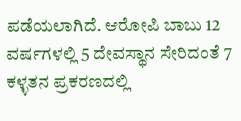ಪಡೆಯಲಾಗಿದೆ. ಆರೋಪಿ ಬಾಬು 12 ವರ್ಷಗಳಲ್ಲಿ 5 ದೇವಸ್ಥಾನ ಸೇರಿದಂತೆ 7 ಕಳ್ಳತನ ಪ್ರಕರಣದಲ್ಲಿ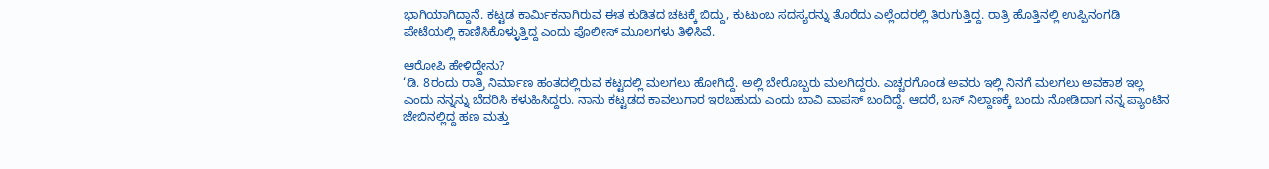ಭಾಗಿಯಾಗಿದ್ದಾನೆ. ಕಟ್ಟಡ ಕಾರ್ಮಿಕನಾಗಿರುವ ಈತ ಕುಡಿತದ ಚಟಕ್ಕೆ ಬಿದ್ದು, ಕುಟುಂಬ ಸದಸ್ಯರನ್ನು ತೊರೆದು ಎಲ್ಲೆಂದರಲ್ಲಿ ತಿರುಗುತ್ತಿದ್ದ. ರಾತ್ರಿ ಹೊತ್ತಿನಲ್ಲಿ ಉಪ್ಪಿನಂಗಡಿ ಪೇಟೆಯಲ್ಲಿ ಕಾಣಿಸಿಕೊಳ್ಳುತ್ತಿದ್ದ ಎಂದು ಪೊಲೀಸ್‌ ಮೂಲಗಳು ತಿಳಿಸಿವೆ.

ಆರೋಪಿ ಹೇಳಿದ್ದೇನು?
‘ಡಿ. 8ರಂದು ರಾತ್ರಿ ನಿರ್ಮಾಣ ಹಂತದಲ್ಲಿರುವ ಕಟ್ಟದಲ್ಲಿ ಮಲಗಲು ಹೋಗಿದ್ದೆ. ಅಲ್ಲಿ ಬೇರೊಬ್ಬರು ಮಲಗಿದ್ದರು. ಎಚ್ಚರಗೊಂಡ ಅವರು ಇಲ್ಲಿ ನಿನಗೆ ಮಲಗಲು ಅವಕಾಶ ಇಲ್ಲ ಎಂದು ನನ್ನನ್ನು ಬೆದರಿಸಿ ಕಳುಹಿಸಿದ್ದರು. ನಾನು ಕಟ್ಟಡದ ಕಾವಲುಗಾರ ಇರಬಹುದು ಎಂದು ಬಾವಿ ವಾಪಸ್‌ ಬಂದಿದ್ದೆ. ಆದರೆ, ಬಸ್ ನಿಲ್ದಾಣಕ್ಕೆ ಬಂದು ನೋಡಿದಾಗ ನನ್ನ ಪ್ಯಾಂಟಿನ ಜೇಬಿನಲ್ಲಿದ್ದ ಹಣ ಮತ್ತು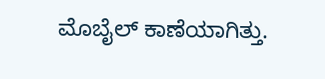ಮೊಬೈಲ್ ಕಾಣೆಯಾಗಿತ್ತು.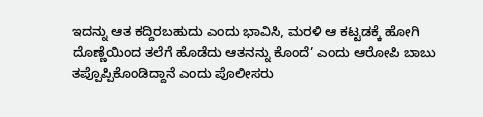ಇದನ್ನು ಆತ ಕದ್ದಿರಬಹುದು ಎಂದು ಭಾವಿಸಿ, ಮರಳಿ ಆ ಕಟ್ಟಡಕ್ಕೆ ಹೋಗಿ ದೊಣ್ಣೆಯಿಂದ ತಲೆಗೆ ಹೊಡೆದು ಆತನನ್ನು ಕೊಂದೆ’ ಎಂದು ಆರೋಪಿ ಬಾಬು ತಪ್ಪೊಪ್ಪಿಕೊಂಡಿದ್ದಾನೆ ಎಂದು ಪೊಲೀಸರು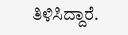ತಿಳಿಸಿದ್ದಾರೆ.